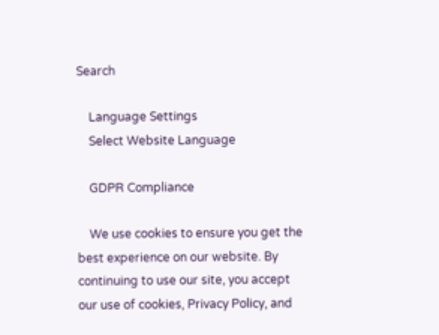Search

    Language Settings
    Select Website Language

    GDPR Compliance

    We use cookies to ensure you get the best experience on our website. By continuing to use our site, you accept our use of cookies, Privacy Policy, and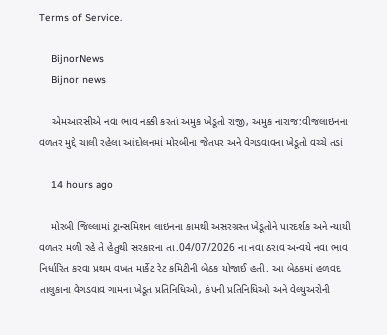Terms of Service.

    BijnorNews
    Bijnor news

    એમઆરસીએ નવા ભાવ નક્કી કરતાં અમુક ખેડૂતો રાજી, અમુક નારાજ:વીજલાઇનના વળતર મુદ્દે ચાલી રહેલા આંદોલનમાં મોરબીના જેતપર અને વેગડવાવના ખેડૂતો વચ્ચે તડાં

    14 hours ago

    મોરબી જિલ્લામાં ટ્રાન્સમિશન લાઇનના કામથી અસરગ્રસ્ત ખેડૂતોને પારદર્શક અને ન્યાયી વળતર મળી રહે તે હેતુથી સરકારના તા.04/07/2026 ના નવા ઠરાવ અન્વયે નવા ભાવ નિર્ધારિત કરવા પ્રથમ વખત માર્કેટ રેટ કમિટીની બેઠક યોજાઈ હતી. આ બેઠકમાં હળવદ તાલુકાના વેગડવાવ ગામના ખેડૂત પ્રતિનિધિઓ, કંપની પ્રતિનિધિઓ અને વેલ્યુઅરોની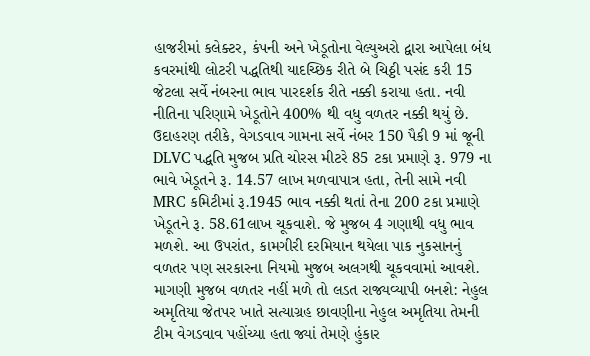હાજરીમાં કલેક્ટર, કંપની અને ખેડૂતોના વેલ્યુઅરો દ્વારા આપેલા બંધ કવરમાંથી લોટરી પદ્ધતિથી યાદચ્છિક રીતે બે ચિઠ્ઠી પસંદ કરી 15 જેટલા સર્વે નંબરના ભાવ પારદર્શક રીતે નક્કી કરાયા હતા. નવી નીતિના પરિણામે ખેડૂતોને 400% થી વધુ વળતર નક્કી થયું છે. ઉદાહરણ તરીકે, વેગડવાવ ગામના સર્વે નંબર 150 પૈકી 9 માં જૂની DLVC પદ્ધતિ મુજબ પ્રતિ ચોરસ મીટરે 85 ટકા પ્રમાણે રૂ. 979 ના ભાવે ખેડૂતને રૂ. 14.57 લાખ મળવાપાત્ર હતા, તેની સામે નવી MRC કમિટીમાં રૂ.1945 ભાવ નક્કી થતાં તેના 200 ટકા પ્રમાણે ખેડૂતને રૂ. 58.61લાખ ચૂકવાશે. જે મુજબ 4 ગણાથી વધુ ભાવ મળશે. આ ઉપરાંત, કામગીરી દરમિયાન થયેલા પાક નુકસાનનું વળતર પણ સરકારના નિયમો મુજબ અલગથી ચૂકવવામાં આવશે. માગણી મુજબ વળતર નહીં મળે તો લડત રાજ્યવ્યાપી બનશે: નેહુલ અમૃતિયા જેતપર ખાતે સત્યાગ્રહ છાવણીના નેહુલ અમૃતિયા તેમની ટીમ વેગડવાવ પહોંચ્યા હતા જ્યાં તેમણે હુંકાર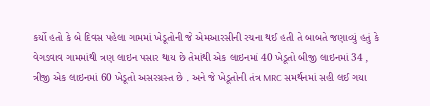કર્યો હતો કે બે દિવસ પહેલા ગામમાં ખેડૂતોની જે એમઆરસીની રચના થઈ હતી તે બાબતે જણાવ્યું હતું કે વેગડવાવ ગામમાંથી ત્રણ લાઇન પસાર થાય છે તેમાંથી એક લાઇનમાં 40 ખેડૂતો બીજી લાઇનમાં 34 , ત્રીજી એક લાઇનમાં 60 ખેડૂતો અસરગ્રસ્ત છે . અને જે ખેડૂતોની તંત્ર MRC સમર્થનમાં સહી લઈ ગયા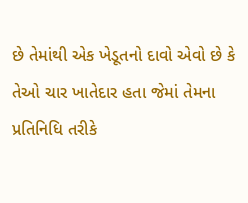છે તેમાંથી એક ખેડૂતનો દાવો એવો છે કે તેઓ ચાર ખાતેદાર હતા જેમાં તેમના પ્રતિનિધિ તરીકે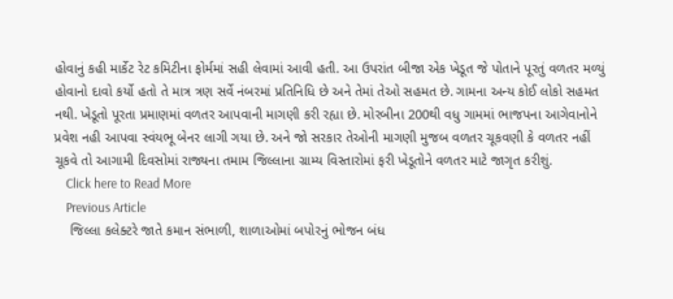હોવાનું કહી માર્કેટ રેટ કમિટીના ફોર્મમાં સહી લેવામાં આવી હતી. આ ઉપરાંત બીજા એક ખેડૂત જે પોતાને પૂરતું વળતર મળ્યું હોવાનો દાવો કર્યો હતો તે માત્ર ત્રણ સર્વે નંબરમાં પ્રતિનિધિ છે અને તેમાં તેઓ સહમત છે. ગામના અન્ય કોઈ લોકો સહમત નથી. ખેડૂતો પૂરતા પ્રમાણમાં વળતર આપવાની માગણી કરી રહ્યા છે. મોરબીના 200થી વધુ ગામમાં ભાજપના આગેવાનોને પ્રવેશ નહી આપવા સ્વંયભૂ બેનર લાગી ગયા છે. અને જો સરકાર તેઓની માગણી મુજબ વળતર ચૂકવણી કે વળતર નહીં ચૂકવે તો આગામી દિવસોમાં રાજ્યના તમામ જિલ્લાના ગ્રામ્ય વિસ્તારોમાં ફરી ખેડૂતોને વળતર માટે જાગૃત કરીશું.
    Click here to Read More
    Previous Article
    જિલ્લા કલેક્ટરે જાતે કમાન સંભાળી, શાળાઓમાં બપોરનું ભોજન બંધ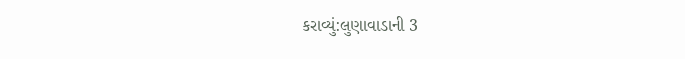કરાવ્યું:લુણાવાડાની 3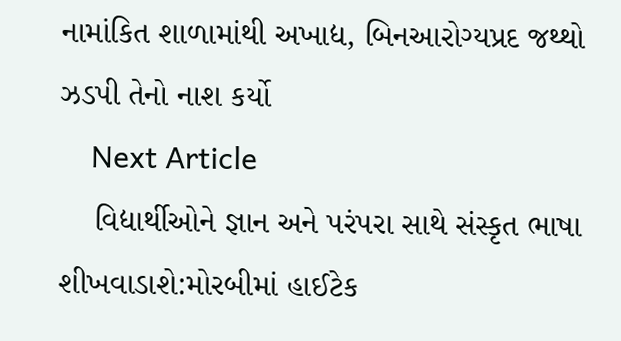નામાંકિત શાળામાંથી અખાદ્ય, બિનઆરોગ્યપ્રદ જથ્થો ઝડપી તેનો નાશ કર્યો
    Next Article
    વિદ્યાર્થીઓને જ્ઞાન અને પરંપરા સાથે સંસ્કૃત ભાષા શીખવાડાશે:મોરબીમાં હાઈટેક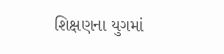શિક્ષણના યુગમાં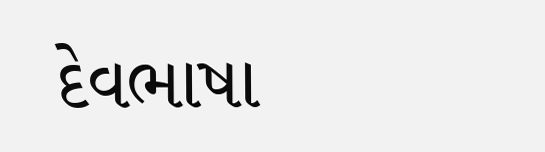દેવભાષા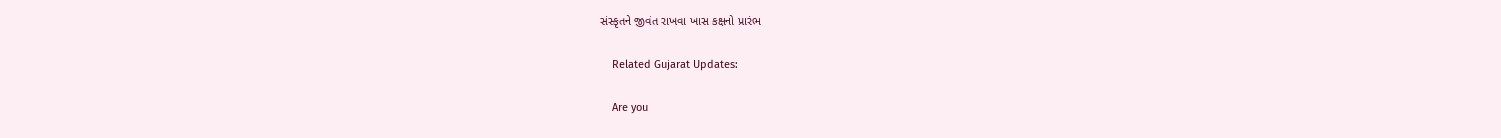સંસ્કૃતને જીવંત રાખવા ખાસ કક્ષનો પ્રારંભ

    Related Gujarat Updates:

    Are you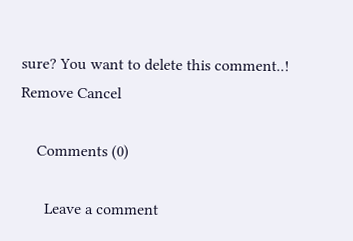sure? You want to delete this comment..! Remove Cancel

    Comments (0)

      Leave a comment